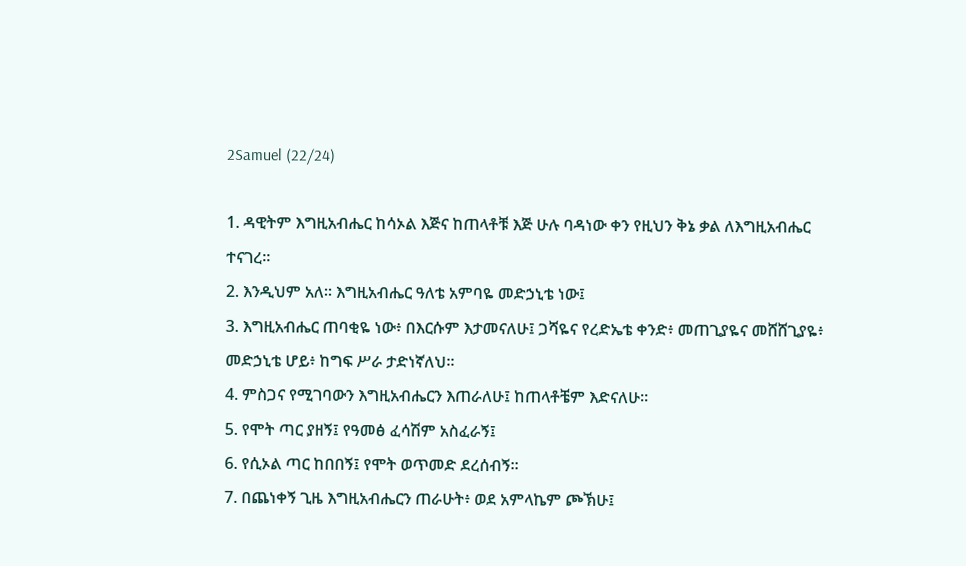2Samuel (22/24)

1. ዳዊትም እግዚአብሔር ከሳኦል እጅና ከጠላቶቹ እጅ ሁሉ ባዳነው ቀን የዚህን ቅኔ ቃል ለእግዚአብሔር ተናገረ።
2. እንዲህም አለ። እግዚአብሔር ዓለቴ አምባዬ መድኃኒቴ ነው፤
3. እግዚአብሔር ጠባቂዬ ነው፥ በእርሱም እታመናለሁ፤ ጋሻዬና የረድኤቴ ቀንድ፥ መጠጊያዬና መሸሸጊያዬ፥ መድኃኒቴ ሆይ፥ ከግፍ ሥራ ታድነኛለህ።
4. ምስጋና የሚገባውን እግዚአብሔርን እጠራለሁ፤ ከጠላቶቼም እድናለሁ።
5. የሞት ጣር ያዘኝ፤ የዓመፅ ፈሳሽም አስፈራኝ፤
6. የሲኦል ጣር ከበበኝ፤ የሞት ወጥመድ ደረሰብኝ።
7. በጨነቀኝ ጊዜ እግዚአብሔርን ጠራሁት፥ ወደ አምላኬም ጮኽሁ፤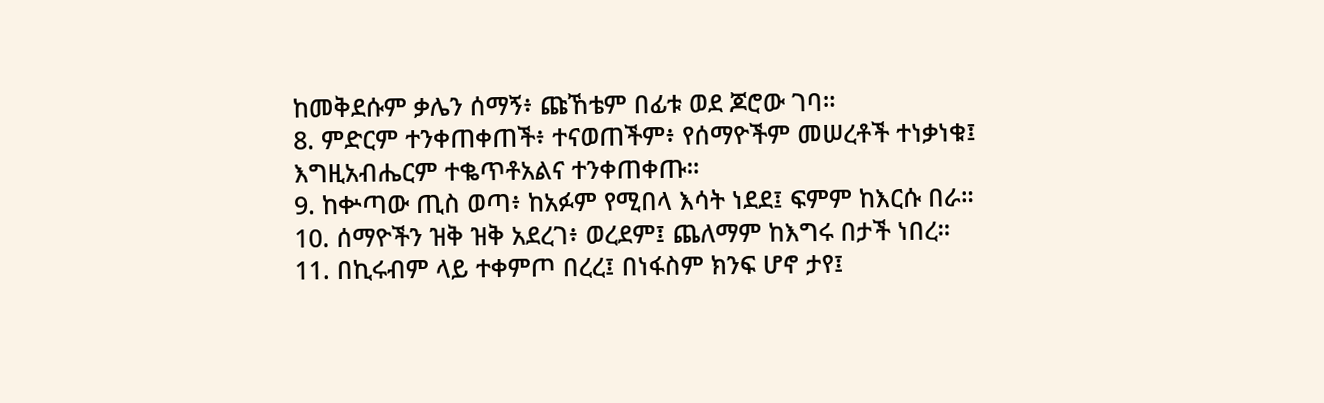ከመቅደሱም ቃሌን ሰማኝ፥ ጩኸቴም በፊቱ ወደ ጆሮው ገባ።
8. ምድርም ተንቀጠቀጠች፥ ተናወጠችም፥ የሰማዮችም መሠረቶች ተነቃነቁ፤ እግዚአብሔርም ተቈጥቶአልና ተንቀጠቀጡ።
9. ከቍጣው ጢስ ወጣ፥ ከአፉም የሚበላ እሳት ነደደ፤ ፍምም ከእርሱ በራ።
10. ሰማዮችን ዝቅ ዝቅ አደረገ፥ ወረደም፤ ጨለማም ከእግሩ በታች ነበረ።
11. በኪሩብም ላይ ተቀምጦ በረረ፤ በነፋስም ክንፍ ሆኖ ታየ፤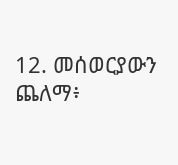12. መሰወርያውን ጨለማ፥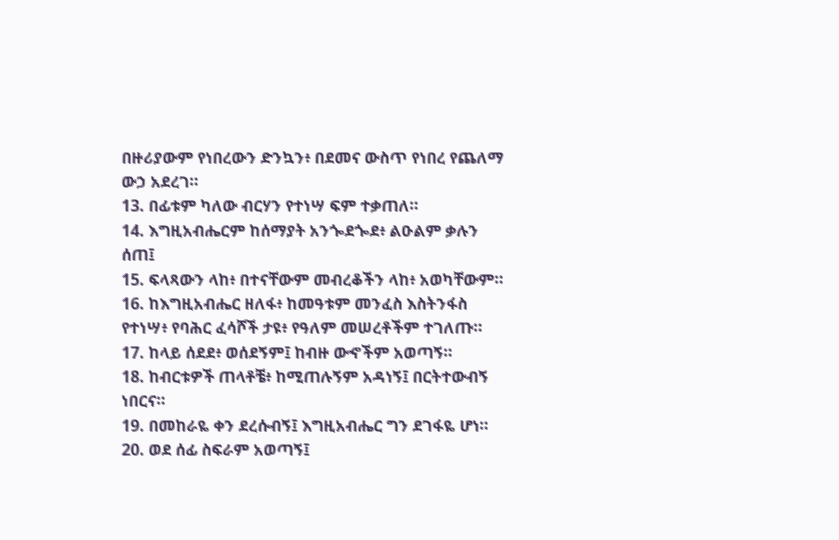በዙሪያውም የነበረውን ድንኳን፥ በደመና ውስጥ የነበረ የጨለማ ውኃ አደረገ።
13. በፊቱም ካለው ብርሃን የተነሣ ፍም ተቃጠለ።
14. እግዚአብሔርም ከሰማያት አንጐደጐደ፥ ልዑልም ቃሉን ሰጠ፤
15. ፍላጻውን ላከ፥ በተናቸውም መብረቆችን ላከ፥ አወካቸውም።
16. ከእግዚአብሔር ዘለፋ፥ ከመዓቱም መንፈስ እስትንፋስ የተነሣ፥ የባሕር ፈሳሾች ታዩ፥ የዓለም መሠረቶችም ተገለጡ።
17. ከላይ ሰደደ፥ ወሰደኝም፤ ከብዙ ውኆችም አወጣኝ።
18. ከብርቱዎች ጠላቶቼ፥ ከሚጠሉኝም አዳነኝ፤ በርትተውብኝ ነበርና።
19. በመከራዬ ቀን ደረሱብኝ፤ እግዚአብሔር ግን ደገፋዬ ሆነ።
20. ወደ ሰፊ ስፍራም አወጣኝ፤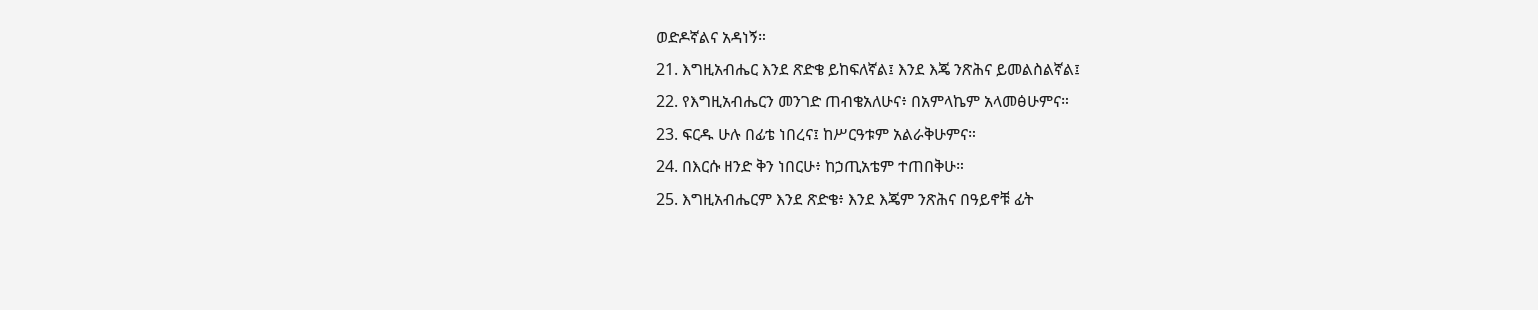ወድዶኛልና አዳነኝ።
21. እግዚአብሔር እንደ ጽድቄ ይከፍለኛል፤ እንደ እጄ ንጽሕና ይመልስልኛል፤
22. የእግዚአብሔርን መንገድ ጠብቄአለሁና፥ በአምላኬም አላመፅሁምና።
23. ፍርዱ ሁሉ በፊቴ ነበረና፤ ከሥርዓቱም አልራቅሁምና።
24. በእርሱ ዘንድ ቅን ነበርሁ፥ ከኃጢአቴም ተጠበቅሁ።
25. እግዚአብሔርም እንደ ጽድቄ፥ እንደ እጄም ንጽሕና በዓይኖቹ ፊት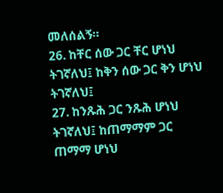መለሰልኝ።
26. ከቸር ሰው ጋር ቸር ሆነህ ትገኛለህ፤ ከቅን ሰው ጋር ቅን ሆነህ ትገኛለህ፤
27. ከንጹሕ ጋር ንጹሕ ሆነህ ትገኛለህ፤ ከጠማማም ጋር ጠማማ ሆነህ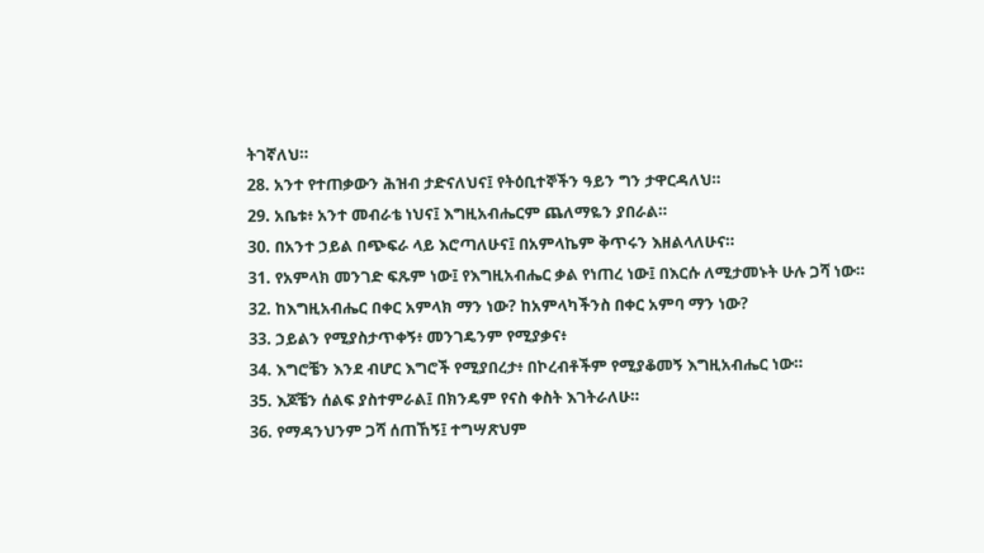ትገኛለህ።
28. አንተ የተጠቃውን ሕዝብ ታድናለህና፤ የትዕቢተኞችን ዓይን ግን ታዋርዳለህ።
29. አቤቱ፥ አንተ መብራቴ ነህና፤ እግዚአብሔርም ጨለማዬን ያበራል።
30. በአንተ ኃይል በጭፍራ ላይ እሮጣለሁና፤ በአምላኬም ቅጥሩን እዘልላለሁና።
31. የአምላክ መንገድ ፍጹም ነው፤ የእግዚአብሔር ቃል የነጠረ ነው፤ በእርሱ ለሚታመኑት ሁሉ ጋሻ ነው።
32. ከእግዚአብሔር በቀር አምላክ ማን ነው? ከአምላካችንስ በቀር አምባ ማን ነው?
33. ኃይልን የሚያስታጥቀኝ፥ መንገዴንም የሚያቃና፥
34. እግሮቼን እንደ ብሆር እግሮች የሚያበረታ፥ በኮረብቶችም የሚያቆመኝ እግዚአብሔር ነው።
35. እጆቼን ሰልፍ ያስተምራል፤ በክንዴም የናስ ቀስት እገትራለሁ።
36. የማዳንህንም ጋሻ ሰጠኸኝ፤ ተግሣጽህም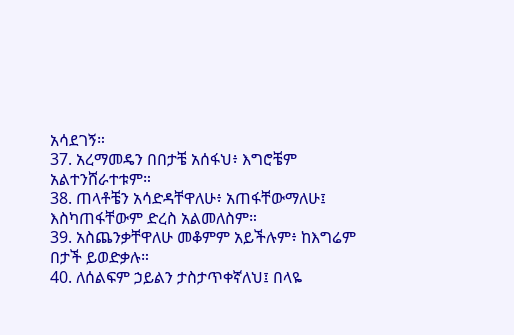አሳደገኝ።
37. አረማመዴን በበታቼ አሰፋህ፥ እግሮቼም አልተንሸራተቱም።
38. ጠላቶቼን አሳድዳቸዋለሁ፥ አጠፋቸውማለሁ፤ እስካጠፋቸውም ድረስ አልመለስም።
39. አስጨንቃቸዋለሁ መቆምም አይችሉም፥ ከእግሬም በታች ይወድቃሉ።
40. ለሰልፍም ኃይልን ታስታጥቀኛለህ፤ በላዬ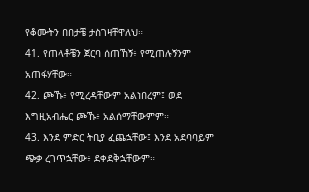የቆሙትን በበታቼ ታስገዛቸዋለህ።
41. የጠላቶቼን ጀርባ ሰጠኸኝ፥ የሚጠሉኝንም አጠፋሃቸው።
42. ጮኹ፥ የሚረዳቸውም አልነበረም፤ ወደ እግዚአብሔር ጮኹ፥ አልሰማቸውምም።
43. እንደ ምድር ትቢያ ፈጨኋቸው፤ እንደ አደባባይም ጭቃ ረገጥኋቸው፥ ደቀደቅኋቸውም።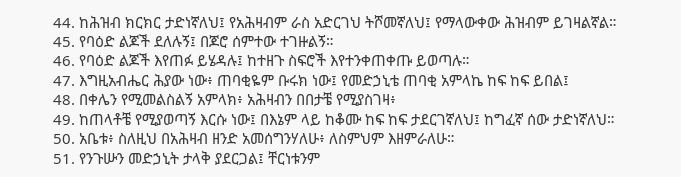44. ከሕዝብ ክርክር ታድነኛለህ፤ የአሕዛብም ራስ አድርገህ ትሾመኛለህ፤ የማላውቀው ሕዝብም ይገዛልኛል።
45. የባዕድ ልጆች ደለሉኝ፤ በጆሮ ሰምተው ተገዙልኝ።
46. የባዕድ ልጆች እየጠፉ ይሄዳሉ፤ ከተዘጉ ስፍሮች እየተንቀጠቀጡ ይወጣሉ።
47. እግዚአብሔር ሕያው ነው፥ ጠባቂዬም ቡሩክ ነው፤ የመድኃኒቴ ጠባቂ አምላኬ ከፍ ከፍ ይበል፤
48. በቀሌን የሚመልስልኝ አምላክ፥ አሕዛብን በበታቼ የሚያስገዛ፥
49. ከጠላቶቼ የሚያወጣኝ እርሱ ነው፤ በእኔም ላይ ከቆሙ ከፍ ከፍ ታደርገኛለህ፤ ከግፈኛ ሰው ታድነኛለህ።
50. አቤቱ፥ ስለዚህ በአሕዛብ ዘንድ አመሰግንሃለሁ፥ ለስምህም እዘምራለሁ።
51. የንጉሡን መድኃኒት ታላቅ ያደርጋል፤ ቸርነቱንም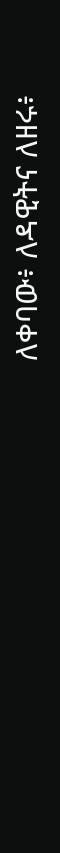ለቀባው፥ ለዳዊትና ለዘሩ፥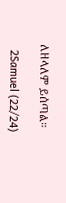ለዘላለም ይሰጣል።

  2Samuel (22/24)